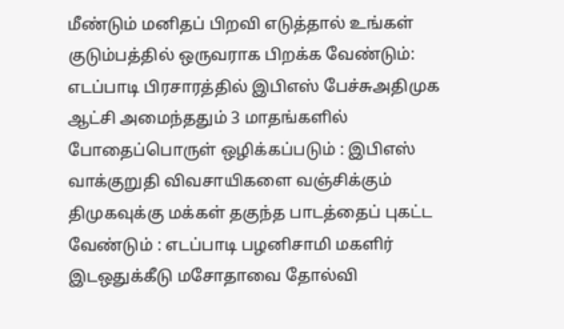மீண்டும் மனிதப் பிறவி எடுத்தால் உங்கள் குடும்பத்தில் ஒருவராக பிறக்க வேண்டும்: எடப்பாடி பிரசாரத்தில் இபிஎஸ் பேச்சுஅதிமுக ஆட்சி அமைந்ததும் 3 மாதங்களில் போதைப்பொருள் ஒழிக்கப்படும் : இபிஎஸ் வாக்குறுதி விவசாயிகளை வஞ்சிக்கும் திமுகவுக்கு மக்கள் தகுந்த பாடத்தைப் புகட்ட வேண்டும் : எடப்பாடி பழனிசாமி மகளிர் இடஒதுக்கீடு மசோதாவை தோல்வி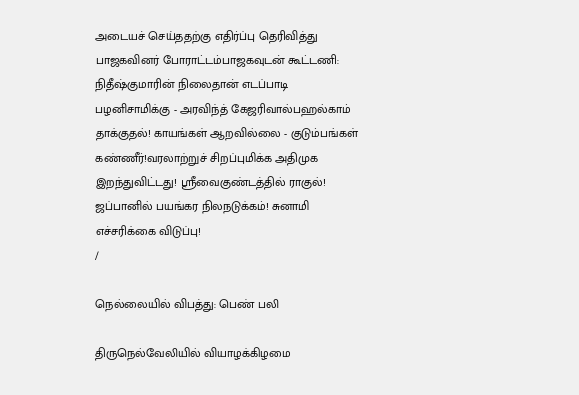அடையச் செய்ததற்கு எதிர்ப்பு தெரிவித்து பாஜகவினர் போராட்டம்பாஜகவுடன் கூட்டணி: நிதீஷ்குமாரின் நிலைதான் எடப்பாடி பழனிசாமிக்கு - அரவிந்த் கேஜரிவால்பஹல்காம் தாக்குதல்! காயங்கள் ஆறவில்லை - குடும்பங்கள் கண்ணீர்!வரலாற்றுச் சிறப்புமிக்க அதிமுக இறந்துவிட்டது! ஸ்ரீவைகுண்டத்தில் ராகுல்! ஜப்பானில் பயங்கர நிலநடுக்கம்! சுனாமி எச்சரிக்கை விடுப்பு!
/

நெல்லையில் விபத்து: பெண் பலி

திருநெல்வேலியில் வியாழக்கிழமை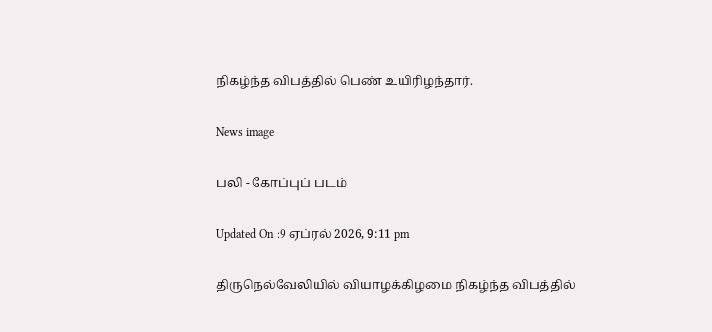நிகழ்ந்த விபத்தில் பெண் உயிரிழந்தார்.

News image

பலி - கோப்புப் படம்

Updated On :9 ஏப்ரல் 2026, 9:11 pm

திருநெல்வேலியில் வியாழக்கிழமை நிகழ்ந்த விபத்தில்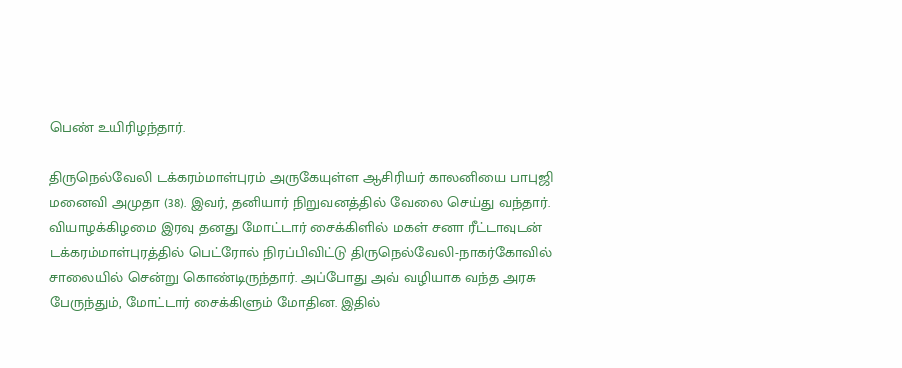பெண் உயிரிழந்தார்.

திருநெல்வேலி டக்கரம்மாள்புரம் அருகேயுள்ள ஆசிரியர் காலனியை பாபுஜி மனைவி அமுதா (38). இவர், தனியார் நிறுவனத்தில் வேலை செய்து வந்தார். வியாழக்கிழமை இரவு தனது மோட்டார் சைக்கிளில் மகள் சனா ரீட்டாவுடன் டக்கரம்மாள்புரத்தில் பெட்ரோல் நிரப்பிவிட்டு திருநெல்வேலி-நாகர்கோவில் சாலையில் சென்று கொண்டிருந்தார். அப்போது அவ் வழியாக வந்த அரசு பேருந்தும், மோட்டார் சைக்கிளும் மோதின. இதில்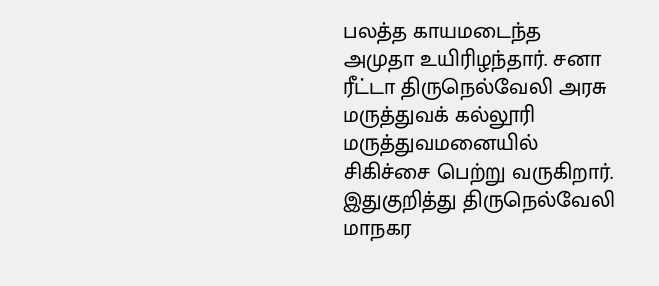பலத்த காயமடைந்த அமுதா உயிரிழந்தார். சனா ரீட்டா திருநெல்வேலி அரசு மருத்துவக் கல்லூரி மருத்துவமனையில் சிகிச்சை பெற்று வருகிறார். இதுகுறித்து திருநெல்வேலி மாநகர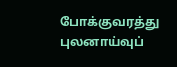போக்குவரத்து புலனாய்வுப்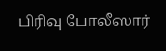பிரிவு போலீஸார்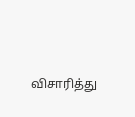விசாரித்து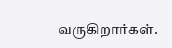வருகிறார்கள்.